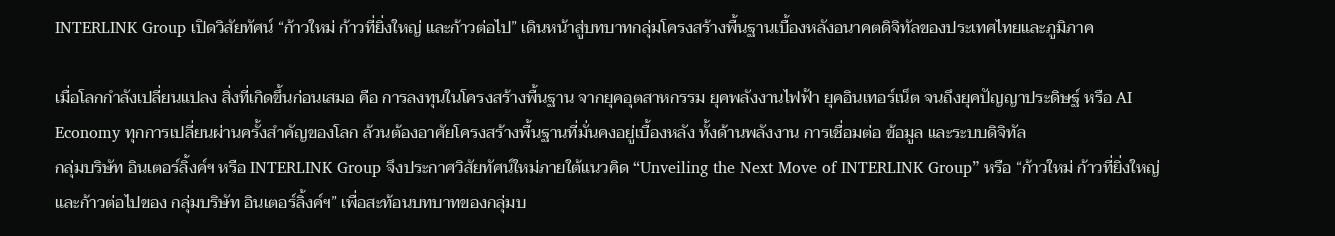INTERLINK Group เปิดวิสัยทัศน์ “ก้าวใหม่ ก้าวที่ยิ่งใหญ่ และก้าวต่อไป” เดินหน้าสู่บทบาทกลุ่มโครงสร้างพื้นฐานเบื้องหลังอนาคตดิจิทัลของประเทศไทยและภูมิภาค

เมื่อโลกกำลังเปลี่ยนแปลง สิ่งที่เกิดขึ้นก่อนเสมอ คือ การลงทุนในโครงสร้างพื้นฐาน จากยุคอุตสาหกรรม ยุคพลังงานไฟฟ้า ยุคอินเทอร์เน็ต จนถึงยุคปัญญาประดิษฐ์ หรือ AI Economy ทุกการเปลี่ยนผ่านครั้งสำคัญของโลก ล้วนต้องอาศัยโครงสร้างพื้นฐานที่มั่นคงอยู่เบื้องหลัง ทั้งด้านพลังงาน การเชื่อมต่อ ข้อมูล และระบบดิจิทัล
กลุ่มบริษัท อินเตอร์ลิ้งค์ฯ หรือ INTERLINK Group จึงประกาศวิสัยทัศน์ใหม่ภายใต้แนวคิด “Unveiling the Next Move of INTERLINK Group” หรือ “ก้าวใหม่ ก้าวที่ยิ่งใหญ่ และก้าวต่อไปของ กลุ่มบริษัท อินเตอร์ลิ้งค์ฯ” เพื่อสะท้อนบทบาทของกลุ่มบ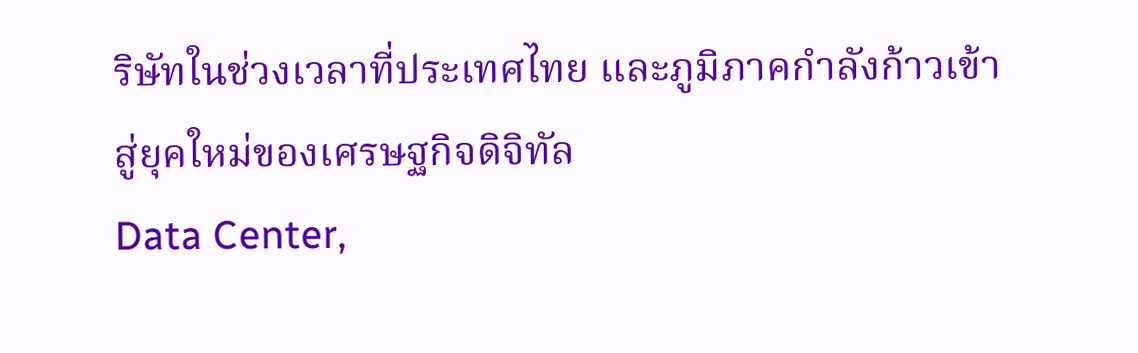ริษัทในช่วงเวลาที่ประเทศไทย และภูมิภาคกำลังก้าวเข้าสู่ยุคใหม่ของเศรษฐกิจดิจิทัล
Data Center,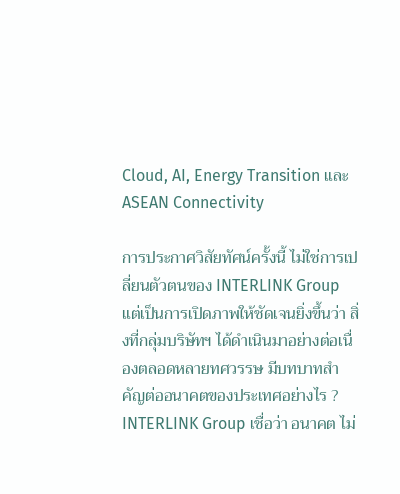Cloud, AI, Energy Transition และ ASEAN Connectivity

การประกาศวิสัยทัศน์ครั้งนี้ ไม่ใช่การเปลี่ยนตัวตนของ INTERLINK Group แต่เป็นการเปิดภาพให้ชัดเจนยิ่งขึ้นว่า สิ่งที่กลุ่มบริษัทฯ ได้ดำเนินมาอย่างต่อเนื่องตลอดหลายทศวรรษ มีบทบาทสำคัญต่ออนาคตของประเทศอย่างไร ?
INTERLINK Group เชื่อว่า อนาคต ไม่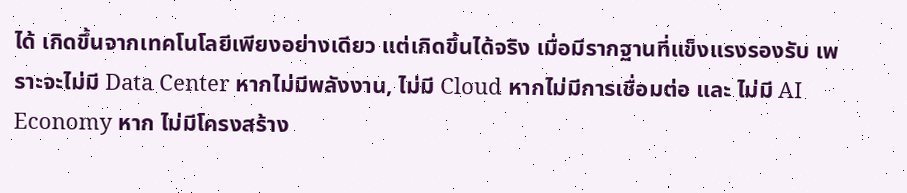ได้ เกิดขึ้นจากเทคโนโลยีเพียงอย่างเดียว แต่เกิดขึ้นได้จริง เมื่อมีรากฐานที่แข็งแรงรองรับ เพราะจะไม่มี Data Center หากไม่มีพลังงาน, ไม่มี Cloud หากไม่มีการเชื่อมต่อ และ ไม่มี AI Economy หาก ไม่มีโครงสร้าง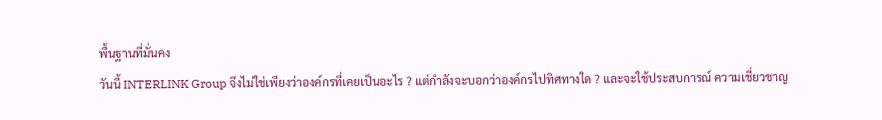พื้นฐานที่มั่นคง
วันนี้ INTERLINK Group จึงไม่ใช่เพียงว่าองค์กรที่เคยเป็นอะไร ? แต่กำลังจะบอกว่าองค์กรไปทิศทางใด ? และจะใช้ประสบการณ์ ความเชี่ยวชาญ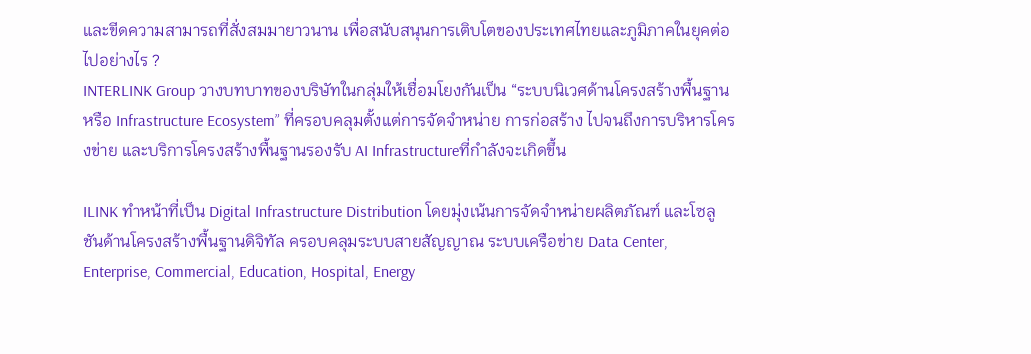และขีดความสามารถที่สั่งสมมายาวนาน เพื่อสนับสนุนการเติบโตของประเทศไทยและภูมิภาคในยุคต่อไปอย่างไร ?
INTERLINK Group วางบทบาทของบริษัทในกลุ่มให้เชื่อมโยงกันเป็น “ระบบนิเวศด้านโครงสร้างพื้นฐาน หรือ Infrastructure Ecosystem” ที่ครอบคลุมตั้งแต่การจัดจำหน่าย การก่อสร้าง ไปจนถึงการบริหารโครงข่าย และบริการโครงสร้างพื้นฐานรองรับ AI Infrastructureที่กำลังจะเกิดขึ้น

ILINK ทำหน้าที่เป็น Digital Infrastructure Distribution โดยมุ่งเน้นการจัดจำหน่ายผลิตภัณฑ์ และโซลูชันด้านโครงสร้างพื้นฐานดิจิทัล ครอบคลุมระบบสายสัญญาณ ระบบเครือข่าย Data Center, Enterprise, Commercial, Education, Hospital, Energy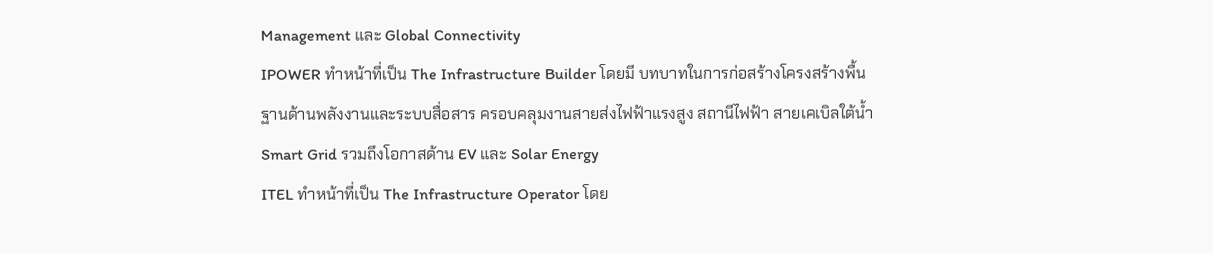Management และ Global Connectivity
IPOWER ทำหน้าที่เป็น The Infrastructure Builder โดยมี บทบาทในการก่อสร้างโครงสร้างพื้นฐานด้านพลังงานและระบบสื่อสาร ครอบคลุมงานสายส่งไฟฟ้าแรงสูง สถานีไฟฟ้า สายเคเบิลใต้น้ำ Smart Grid รวมถึงโอกาสด้าน EV และ Solar Energy
ITEL ทำหน้าที่เป็น The Infrastructure Operator โดย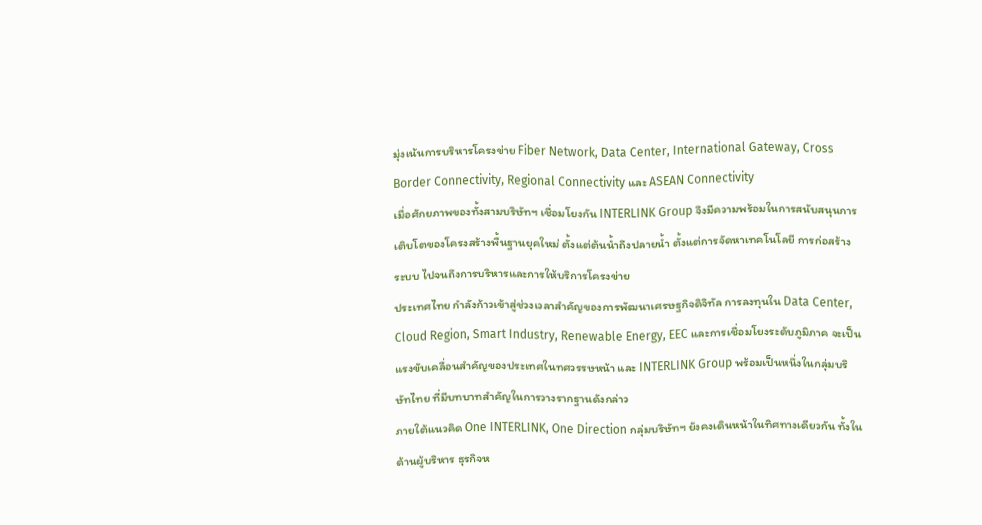มุ่งเน้นการบริหารโครงข่าย Fiber Network, Data Center, International Gateway, Cross Border Connectivity, Regional Connectivity และ ASEAN Connectivity
เมื่อศักยภาพของทั้งสามบริษัทฯ เชื่อมโยงกัน INTERLINK Group จึงมีความพร้อมในการสนับสนุนการเติบโตของโครงสร้างพื้นฐานยุคใหม่ ตั้งแต่ต้นน้ำถึงปลายน้ำ ตั้งแต่การจัดหาเทคโนโลยี การก่อสร้างระบบ ไปจนถึงการบริหารและการให้บริการโครงข่าย
ประเทศไทย กำลังก้าวเข้าสู่ช่วงเวลาสำคัญของการพัฒนาเศรษฐกิจดิจิทัล การลงทุนใน Data Center, Cloud Region, Smart Industry, Renewable Energy, EEC และการเชื่อมโยงระดับภูมิภาค จะเป็นแรงขับเคลื่อนสำคัญของประเทศในทศวรรษหน้า และ INTERLINK Group พร้อมเป็นหนึ่งในกลุ่มบริษัทไทย ที่มีบทบาทสำคัญในการวางรากฐานดังกล่าว
ภายใต้แนวคิด One INTERLINK, One Direction กลุ่มบริษัทฯ ยังคงเดินหน้าในทิศทางเดียวกัน ทั้งในด้านผู้บริหาร ธุรกิจห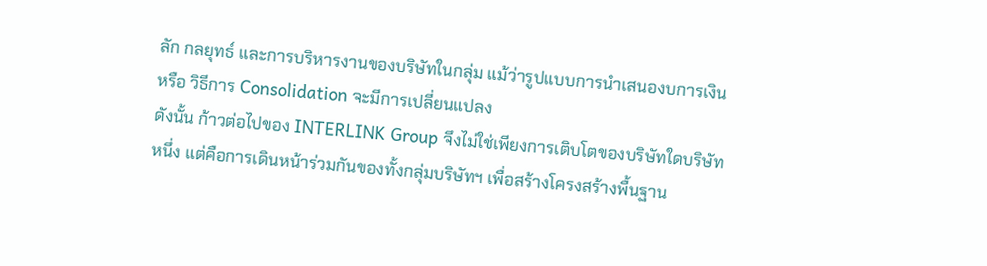ลัก กลยุทธ์ และการบริหารงานของบริษัทในกลุ่ม แม้ว่ารูปแบบการนำเสนองบการเงิน หรือ วิธีการ Consolidation จะมีการเปลี่ยนแปลง
ดังนั้น ก้าวต่อไปของ INTERLINK Group จึงไม่ใช่เพียงการเติบโตของบริษัทใดบริษัทหนึ่ง แต่คือการเดินหน้าร่วมกันของทั้งกลุ่มบริษัทฯ เพื่อสร้างโครงสร้างพื้นฐาน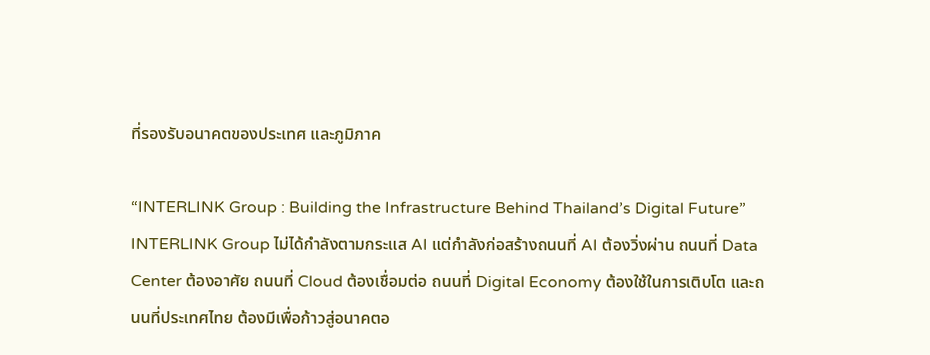ที่รองรับอนาคตของประเทศ และภูมิภาค

“INTERLINK Group : Building the Infrastructure Behind Thailand’s Digital Future”
INTERLINK Group ไม่ได้กำลังตามกระแส AI แต่กำลังก่อสร้างถนนที่ AI ต้องวิ่งผ่าน ถนนที่ Data Center ต้องอาศัย ถนนที่ Cloud ต้องเชื่อมต่อ ถนนที่ Digital Economy ต้องใช้ในการเติบโต และถนนที่ประเทศไทย ต้องมีเพื่อก้าวสู่อนาคตอ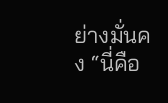ย่างมั่นคง “นี่คือ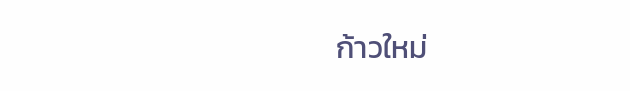ก้าวใหม่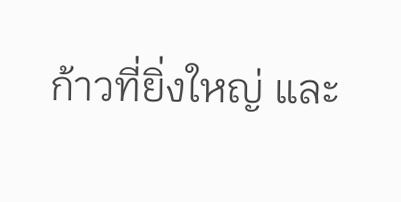ก้าวที่ยิ่งใหญ่ และ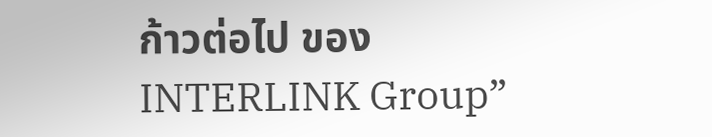ก้าวต่อไป ของ INTERLINK Group”